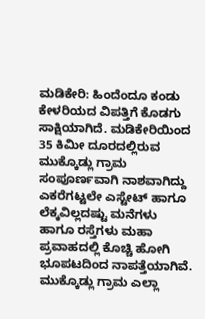ಮಡಿಕೇರಿ: ಹಿಂದೆಂದೂ ಕಂಡು ಕೇಳರಿಯದ ವಿಪತ್ತಿಗೆ ಕೊಡಗು ಸಾಕ್ಷಿಯಾಗಿದೆ. ಮಡಿಕೇರಿಯಿಂದ 35 ಕಿಮೀ ದೂರದಲ್ಲಿರುವ ಮುಕ್ಕೊಡ್ಲು ಗ್ರಾಮ ಸಂಪೂರ್ಣವಾಗಿ ನಾಶವಾಗಿದ್ದು ಎಕರೆಗಟ್ಟಲೇ ಎಸ್ಟೇಟ್ ಹಾಗೂ ಲೆಕ್ಕವಿಲ್ಲದಷ್ಟು ಮನೆಗಳು ಹಾಗೂ ರಸ್ತೆಗಳು ಮಹಾ ಪ್ರವಾಹದಲ್ಲಿ ಕೊಚ್ಚಿ ಹೋಗಿ ಭೂಪಟದಿಂದ ನಾಪತ್ತೆಯಾಗಿವೆ.
ಮುಕ್ಕೊಡ್ಲು ಗ್ರಾಮ ಎಲ್ಲಾ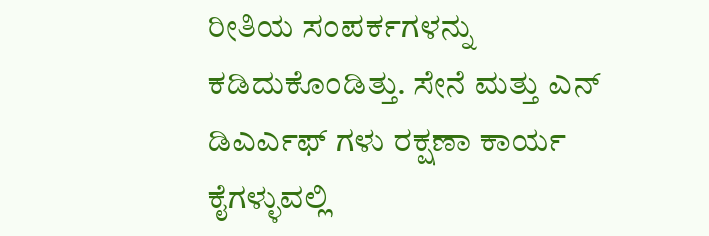ರೀತಿಯ ಸಂಪರ್ಕಗಳನ್ನು ಕಡಿದುಕೊಂಡಿತ್ತು. ಸೇನೆ ಮತ್ತು ಎನ್ ಡಿಎರ್ಎಫ್ ಗಳು ರಕ್ಷಣಾ ಕಾರ್ಯ ಕೈಗಳ್ಳುವಲ್ಲಿ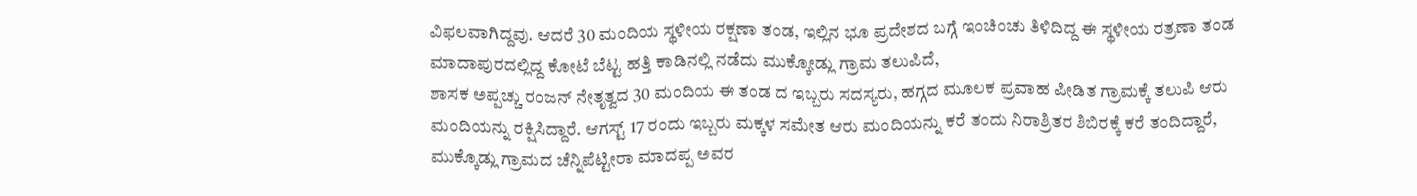ವಿಫಲವಾಗಿದ್ದವು. ಆದರೆ 30 ಮಂದಿಯ ಸ್ಥಳೀಯ ರಕ್ಷಣಾ ತಂಡ, ಇಲ್ಲಿನ ಭೂ ಪ್ರದೇಶದ ಬಗ್ಗೆ ಇಂಚಿಂಚು ತಿಳಿದಿದ್ದ ಈ ಸ್ಥಳೀಯ ರತ್ರಣಾ ತಂಡ ಮಾದಾಪುರದಲ್ಲಿದ್ದ ಕೋಟೆ ಬೆಟ್ಟ ಹತ್ತಿ ಕಾಡಿನಲ್ಲಿ ನಡೆದು ಮುಕ್ಕೋಡ್ಲು ಗ್ರಾಮ ತಲುಪಿದೆ,
ಶಾಸಕ ಅಪ್ಪಚ್ಚು ರಂಜನ್ ನೇತೃತ್ವದ 30 ಮಂದಿಯ ಈ ತಂಡ ದ ಇಬ್ಬರು ಸದಸ್ಯರು, ಹಗ್ಗದ ಮೂಲಕ ಪ್ರವಾಹ ಪೀಡಿತ ಗ್ರಾಮಕ್ಕೆ ತಲುಪಿ ಆರು ಮಂದಿಯನ್ನು ರಕ್ಷಿಸಿದ್ದಾರೆ. ಆಗಸ್ಟ್ 17 ರಂದು ಇಬ್ಬರು ಮಕ್ಕಳ ಸಮೇತ ಆರು ಮಂದಿಯನ್ನು ಕರೆ ತಂದು ನಿರಾಶ್ರಿತರ ಶಿಬಿರಕ್ಕೆ ಕರೆ ತಂದಿದ್ದಾರೆ,
ಮುಕ್ಕೊಡ್ಲು ಗ್ರಾಮದ ಚೆನ್ನಿಪೆಟ್ಟೀರಾ ಮಾದಪ್ಪ ಅವರ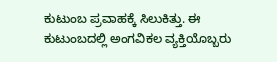ಕುಟುಂಬ ಪ್ರವಾಹಕ್ಕೆ ಸಿಲುಕಿತ್ತು. ಈ ಕುಟುಂಬದಲ್ಲಿ ಅಂಗವಿಕಲ ವ್ಯಕ್ತಿಯೊಬ್ಬರು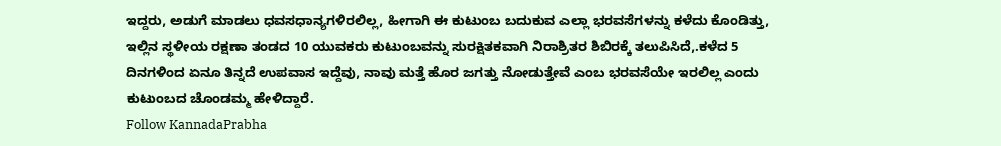ಇದ್ದರು, ಅಡುಗೆ ಮಾಡಲು ಧವಸಧಾನ್ಯಗಳಿರಲಿಲ್ಲ, ಹೀಗಾಗಿ ಈ ಕುಟುಂಬ ಬದುಕುವ ಎಲ್ಲಾ ಭರವಸೆಗಳನ್ನು ಕಳೆದು ಕೊಂಡಿತ್ತು, ಇಲ್ಲಿನ ಸ್ಥಳೀಯ ರಕ್ಷಣಾ ತಂಡದ 10 ಯುವಕರು ಕುಟುಂಬವನ್ನು ಸುರಕ್ಷಿತಕವಾಗಿ ನಿರಾಶ್ರಿತರ ಶಿಬಿರಕ್ಕೆ ತಲುಪಿಸಿದೆ,.ಕಳೆದ 5 ದಿನಗಳಿಂದ ಏನೂ ತಿನ್ನದೆ ಉಪವಾಸ ಇದ್ದೆವು, ನಾವು ಮತ್ತೆ ಹೊರ ಜಗತ್ತು ನೋಡುತ್ತೇವೆ ಎಂಬ ಭರವಸೆಯೇ ಇರಲಿಲ್ಲ ಎಂದು ಕುಟುಂಬದ ಚೊಂಡಮ್ಮ ಹೇಳಿದ್ದಾರೆ.
Follow KannadaPrabha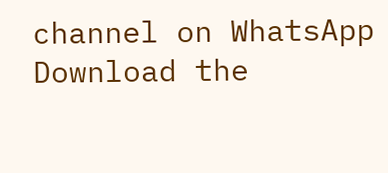channel on WhatsApp
Download the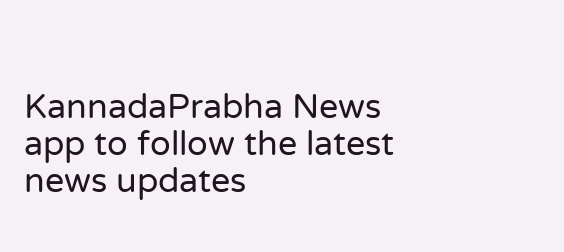KannadaPrabha News app to follow the latest news updates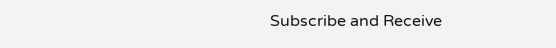Subscribe and Receive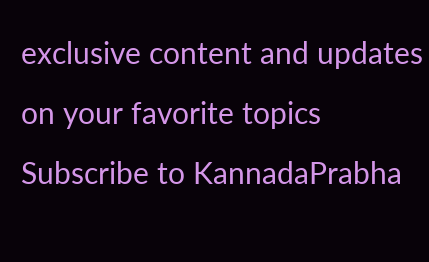exclusive content and updates on your favorite topics
Subscribe to KannadaPrabha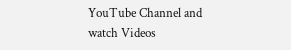YouTube Channel and watch Videos